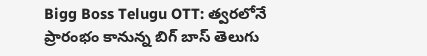Bigg Boss Telugu OTT: త్వరలోనే ప్రారంభం కానున్న బిగ్ బాస్ తెలుగు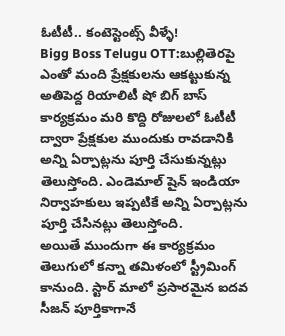ఓటీటీ.. కంటెస్టెంట్స్ వీళ్ళే!
Bigg Boss Telugu OTT:బుల్లితెరపై ఎంతో మంది ప్రేక్షకులను ఆకట్టుకున్న అతిపెద్ద రియాలిటీ షో బిగ్ బాస్ కార్యక్రమం మరి కొద్ది రోజులలో ఓటీటీ ద్వారా ప్రేక్షకుల ముందుకు రావడానికి అన్ని ఏర్పాట్లను పూర్తి చేసుకున్నట్లు తెలుస్తోంది. ఎండెమాల్ షైన్ ఇండియా నిర్వాహకులు ఇప్పటికే అన్ని ఏర్పాట్లను పూర్తి చేసినట్లు తెలుస్తోంది.
అయితే ముందుగా ఈ కార్యక్రమం తెలుగులో కన్నా తమిళంలో స్ట్రీమింగ్ కానుంది. స్టార్ మాలో ప్రసారమైన ఐదవ సీజన్ పూర్తికాగానే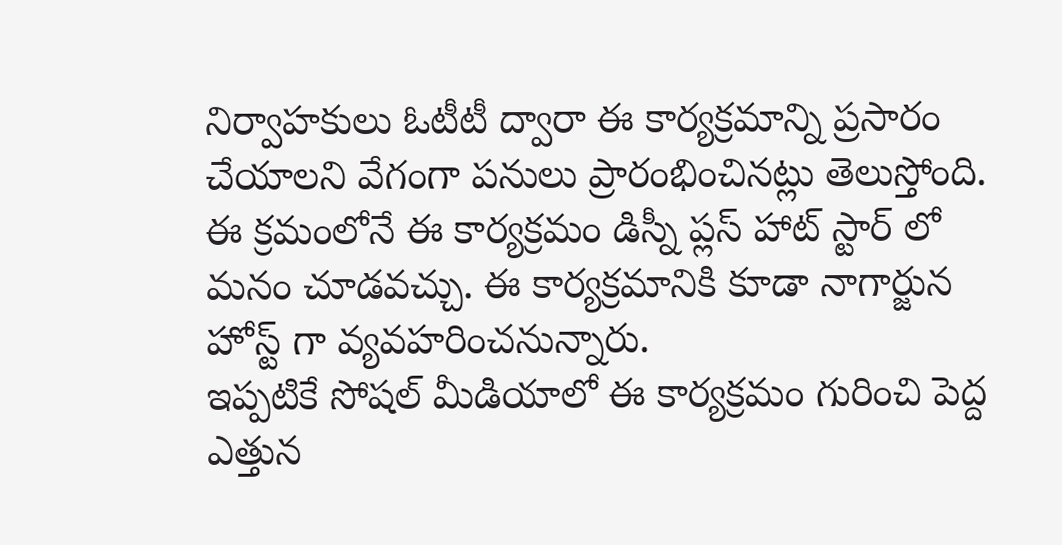నిర్వాహకులు ఓటీటీ ద్వారా ఈ కార్యక్రమాన్ని ప్రసారం చేయాలని వేగంగా పనులు ప్రారంభించినట్లు తెలుస్తోంది. ఈ క్రమంలోనే ఈ కార్యక్రమం డిస్నీ ప్లస్ హాట్ స్టార్ లో మనం చూడవచ్చు. ఈ కార్యక్రమానికి కూడా నాగార్జున హోస్ట్ గా వ్యవహరించనున్నారు.
ఇప్పటికే సోషల్ మీడియాలో ఈ కార్యక్రమం గురించి పెద్ద ఎత్తున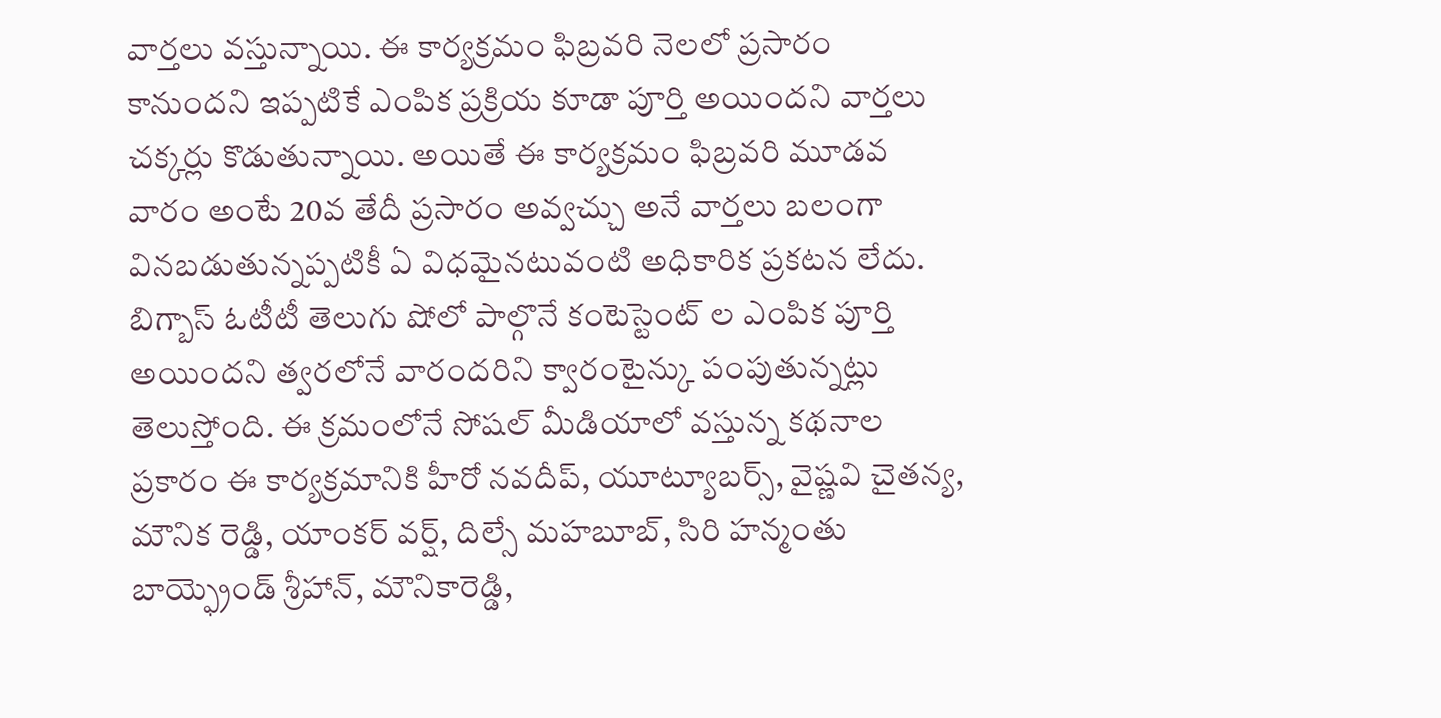వార్తలు వస్తున్నాయి. ఈ కార్యక్రమం ఫిబ్రవరి నెలలో ప్రసారం కానుందని ఇప్పటికే ఎంపిక ప్రక్రియ కూడా పూర్తి అయిందని వార్తలు చక్కర్లు కొడుతున్నాయి. అయితే ఈ కార్యక్రమం ఫిబ్రవరి మూడవ వారం అంటే 20వ తేదీ ప్రసారం అవ్వచ్చు అనే వార్తలు బలంగా వినబడుతున్నప్పటికీ ఏ విధమైనటువంటి అధికారిక ప్రకటన లేదు.
బిగ్బాస్ ఓటీటీ తెలుగు షోలో పాల్గొనే కంటెస్టెంట్ ల ఎంపిక పూర్తి అయిందని త్వరలోనే వారందరిని క్వారంటైన్కు పంపుతున్నట్లు తెలుస్తోంది. ఈ క్రమంలోనే సోషల్ మీడియాలో వస్తున్న కథనాల ప్రకారం ఈ కార్యక్రమానికి హీరో నవదీప్, యూట్యూబర్స్, వైష్ణవి చైతన్య, మౌనిక రెడ్డి, యాంకర్ వర్ష్, దిల్సే మహబూబ్, సిరి హన్మంతు బాయ్ఫ్రెండ్ శ్రీహాన్, మౌనికారెడ్డి,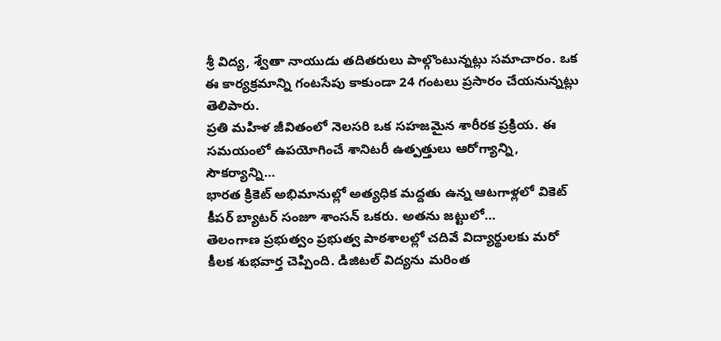శ్రీ విద్య, శ్వేతా నాయుడు తదితరులు పాల్గొంటున్నట్లు సమాచారం. ఒక ఈ కార్యక్రమాన్ని గంటసేపు కాకుండా 24 గంటలు ప్రసారం చేయనున్నట్లు తెలిపారు.
ప్రతి మహిళ జీవితంలో నెలసరి ఒక సహజమైన శారీరక ప్రక్రియ. ఈ సమయంలో ఉపయోగించే శానిటరీ ఉత్పత్తులు ఆరోగ్యాన్ని, సౌకర్యాన్ని…
భారత క్రికెట్ అభిమానుల్లో అత్యధిక మద్దతు ఉన్న ఆటగాళ్లలో వికెట్ కీపర్ బ్యాటర్ సంజూ శాంసన్ ఒకరు. అతను జట్టులో…
తెలంగాణ ప్రభుత్వం ప్రభుత్వ పాఠశాలల్లో చదివే విద్యార్థులకు మరో కీలక శుభవార్త చెప్పింది. డిజిటల్ విద్యను మరింత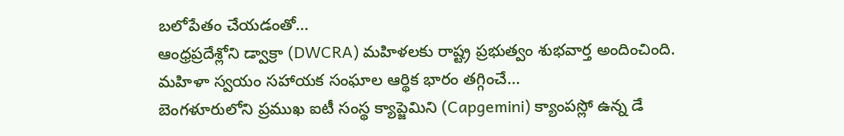బలోపేతం చేయడంతో…
ఆంధ్రప్రదేశ్లోని డ్వాక్రా (DWCRA) మహిళలకు రాష్ట్ర ప్రభుత్వం శుభవార్త అందించింది. మహిళా స్వయం సహాయక సంఘాల ఆర్థిక భారం తగ్గించే…
బెంగళూరులోని ప్రముఖ ఐటీ సంస్థ క్యాప్జెమిని (Capgemini) క్యాంపస్లో ఉన్న డే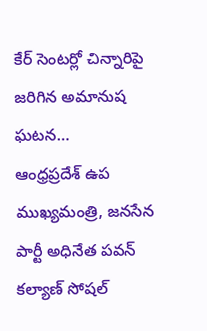కేర్ సెంటర్లో చిన్నారిపై జరిగిన అమానుష ఘటన…
ఆంధ్రప్రదేశ్ ఉప ముఖ్యమంత్రి, జనసేన పార్టీ అధినేత పవన్ కల్యాణ్ సోషల్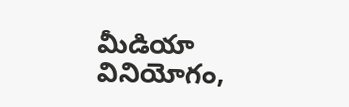మీడియా వినియోగం,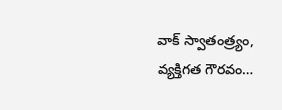వాక్ స్వాతంత్ర్యం, వ్యక్తిగత గౌరవం…